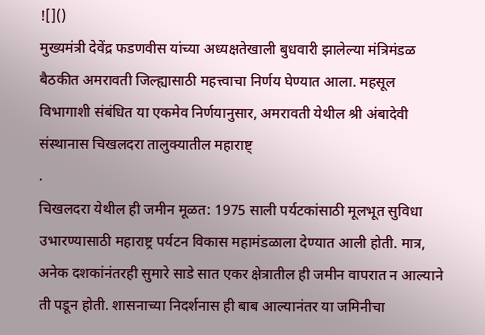![]()
मुख्यमंत्री देवेंद्र फडणवीस यांच्या अध्यक्षतेखाली बुधवारी झालेल्या मंत्रिमंडळ बैठकीत अमरावती जिल्ह्यासाठी महत्त्वाचा निर्णय घेण्यात आला. महसूल विभागाशी संबंधित या एकमेव निर्णयानुसार, अमरावती येथील श्री अंबादेवी संस्थानास चिखलदरा तालुक्यातील महाराष्ट्
.
चिखलदरा येथील ही जमीन मूळत: 1975 साली पर्यटकांसाठी मूलभूत सुविधा उभारण्यासाठी महाराष्ट्र पर्यटन विकास महामंडळाला देण्यात आली होती. मात्र, अनेक दशकांनंतरही सुमारे साडे सात एकर क्षेत्रातील ही जमीन वापरात न आल्याने ती पडून होती. शासनाच्या निदर्शनास ही बाब आल्यानंतर या जमिनीचा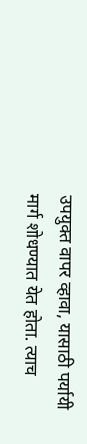उपयुक्त वापर व्हावा, यासाठी पर्यायी मार्ग शोधण्यात येत होता. त्याच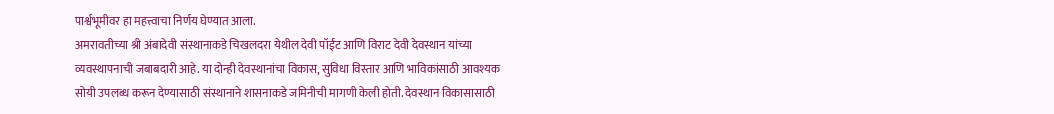पार्श्वभूमीवर हा महत्त्वाचा निर्णय घेण्यात आला.
अमरावतीच्या श्री अंबादेवी संस्थानाकडे चिखलदरा येथील देवी पॉईंट आणि विराट देवी देवस्थान यांच्या व्यवस्थापनाची जबाबदारी आहे. या दोन्ही देवस्थानांचा विकास, सुविधा विस्तार आणि भाविकांसाठी आवश्यक सोयी उपलब्ध करून देण्यासाठी संस्थानाने शासनाकडे जमिनीची मागणी केली होती. देवस्थान विकासासाठी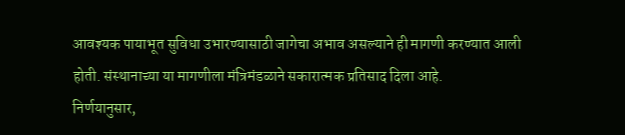आवश्यक पायाभूत सुविधा उभारण्यासाठी जागेचा अभाव असल्याने ही मागणी करण्यात आली होती. संस्थानाच्या या मागणीला मंत्रिमंडळाने सकारात्मक प्रतिसाद दिला आहे.
निर्णयानुसार,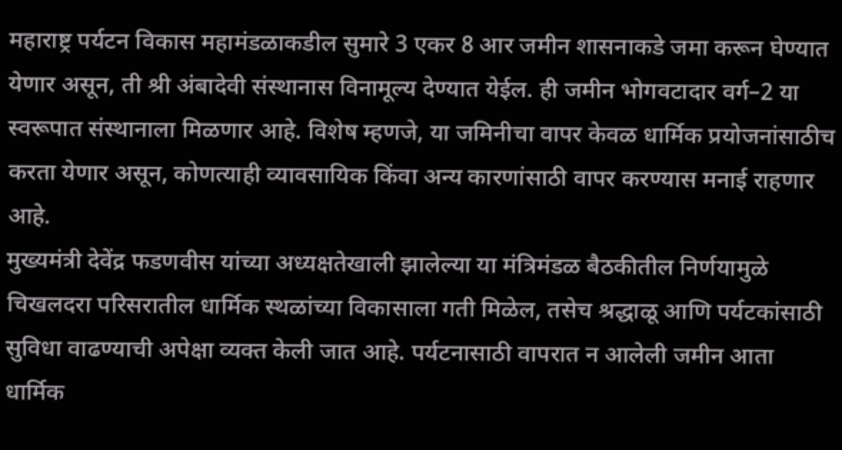महाराष्ट्र पर्यटन विकास महामंडळाकडील सुमारे 3 एकर 8 आर जमीन शासनाकडे जमा करून घेण्यात येणार असून, ती श्री अंबादेवी संस्थानास विनामूल्य देण्यात येईल. ही जमीन भोगवटादार वर्ग–2 या स्वरूपात संस्थानाला मिळणार आहे. विशेष म्हणजे, या जमिनीचा वापर केवळ धार्मिक प्रयोजनांसाठीच करता येणार असून, कोणत्याही व्यावसायिक किंवा अन्य कारणांसाठी वापर करण्यास मनाई राहणार आहे.
मुख्यमंत्री देवेंद्र फडणवीस यांच्या अध्यक्षतेखाली झालेल्या या मंत्रिमंडळ बैठकीतील निर्णयामुळे चिखलदरा परिसरातील धार्मिक स्थळांच्या विकासाला गती मिळेल, तसेच श्रद्धाळू आणि पर्यटकांसाठी सुविधा वाढण्याची अपेक्षा व्यक्त केली जात आहे. पर्यटनासाठी वापरात न आलेली जमीन आता धार्मिक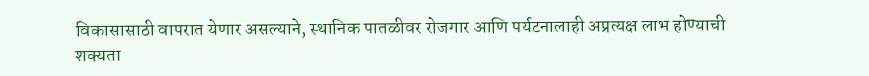विकासासाठी वापरात येणार असल्याने, स्थानिक पातळीवर रोजगार आणि पर्यटनालाही अप्रत्यक्ष लाभ होण्याची शक्यता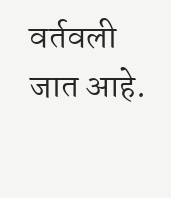वर्तवली जात आहे.